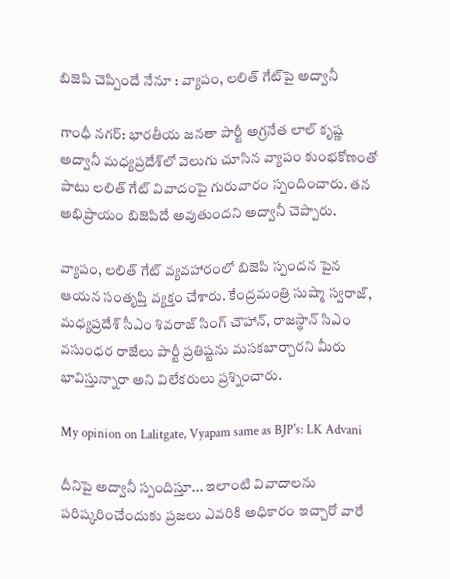బిజెపి చెప్పిందే నేనూ : వ్యాపం, లలిత్ గేట్‌పై అద్వానీ

గాంధీ నగర్: భారతీయ జనతా పార్టీ అగ్రనేత లాల్ కృష్ణ అద్వానీ మధ్యప్రదేశ్‌లో వెలుగు చూసిన వ్యాపం కుంభకోణంతో పాటు లలిత్ గేట్ వివాదంపై గురువారం స్పందించారు. తన అభిప్రాయం బిజెపిదే అవుతుందని అద్వానీ చెప్పారు.

వ్యాపం, లలిత్ గేట్ వ్యవహారంలో బిజెపి స్పందన పైన ఆయన సంతృప్తి వ్యక్తం చేశారు. కేంద్రమంత్రి సుష్మా స్వరాజ్, మధ్యప్రదేశ్ సీఎం శివరాజ్ సింగ్ చౌహాన్, రాజస్థాన్ సిఎం వసుంధర రాజేలు పార్టీ ప్రతిష్టను మసకబార్చారని మీరు భావిస్తున్నారా అని విలేకరులు ప్రశ్నించారు.

My opinion on Lalitgate, Vyapam same as BJP's: LK Advani

దీనిపై అద్వానీ స్పందిస్తూ... ఇలాంటి వివాదాలను పరిష్కరించేందుకు ప్రజలు ఎవరికి అధికారం ఇచ్చారో వారే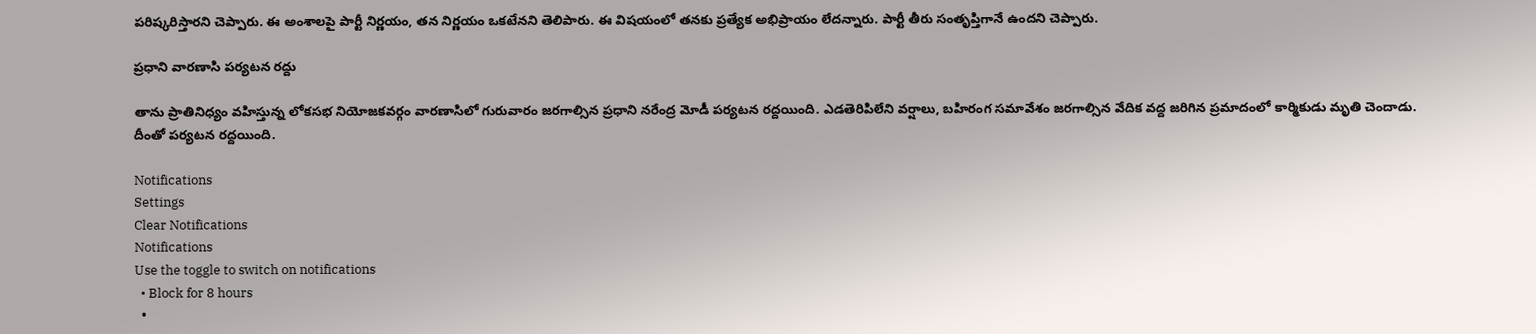పరిష్కరిస్తారని చెప్పారు. ఈ అంశాలపై పార్టీ నిర్ణయం, తన నిర్ణయం ఒకటేనని తెలిపారు. ఈ విషయంలో తనకు ప్రత్యేక అభిప్రాయం లేదన్నారు. పార్టీ తీరు సంతృప్తిగానే ఉందని చెప్పారు.

ప్రధాని వారణాసి పర్యటన రద్దు

తాను ప్రాతినిధ్యం వహిస్తున్న లోకసభ నియోజకవర్గం వారణాసిలో గురువారం జరగాల్సిన ప్రధాని నరేంద్ర మోడీ పర్యటన రద్దయింది. ఎడతెరిపిలేని వర్షాలు, బహిరంగ సమావేశం జరగాల్సిన వేదిక వద్ద జరిగిన ప్రమాదంలో కార్మికుడు మృతి చెందాడు. దీంతో పర్యటన రద్దయింది.

Notifications
Settings
Clear Notifications
Notifications
Use the toggle to switch on notifications
  • Block for 8 hours
  •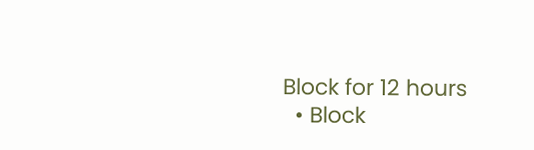Block for 12 hours
  • Block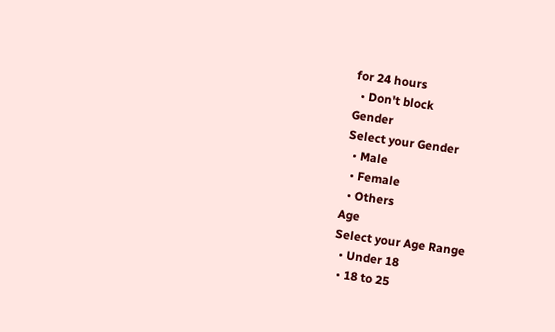for 24 hours
  • Don't block
Gender
Select your Gender
  • Male
  • Female
  • Others
Age
Select your Age Range
  • Under 18
  • 18 to 25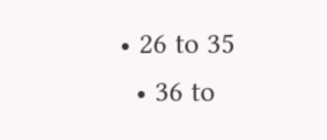• 26 to 35
  • 36 to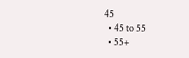45
  • 45 to 55
  • 55+